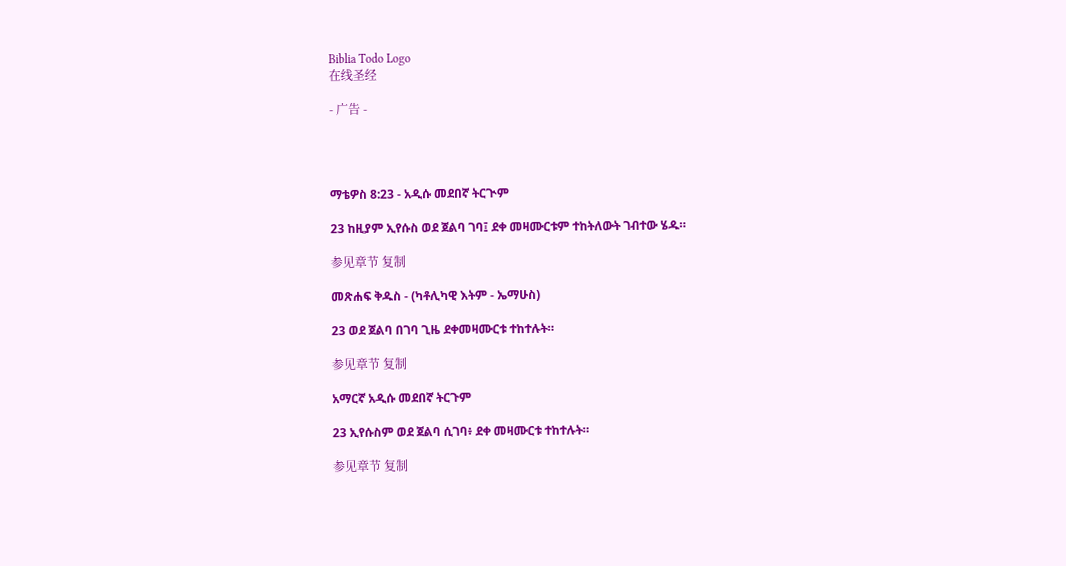Biblia Todo Logo
在线圣经

- 广告 -




ማቴዎስ 8:23 - አዲሱ መደበኛ ትርጒም

23 ከዚያም ኢየሱስ ወደ ጀልባ ገባ፤ ደቀ መዛሙርቱም ተከትለውት ገብተው ሄዱ።

参见章节 复制

መጽሐፍ ቅዱስ - (ካቶሊካዊ እትም - ኤማሁስ)

23 ወደ ጀልባ በገባ ጊዜ ደቀመዛሙርቱ ተከተሉት።

参见章节 复制

አማርኛ አዲሱ መደበኛ ትርጉም

23 ኢየሱስም ወደ ጀልባ ሲገባ፥ ደቀ መዛሙርቱ ተከተሉት።

参见章节 复制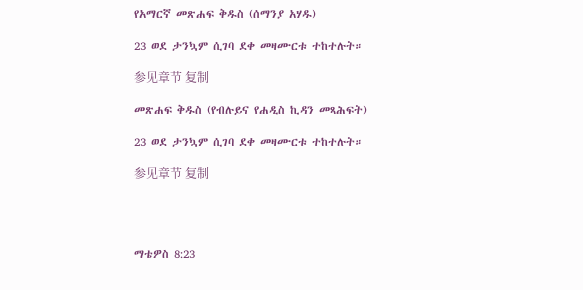የአማርኛ መጽሐፍ ቅዱስ (ሰማንያ አሃዱ)

23 ወደ ታንኳም ሲገባ ደቀ መዛሙርቱ ተከተሉት።

参见章节 复制

መጽሐፍ ቅዱስ (የብሉይና የሐዲስ ኪዳን መጻሕፍት)

23 ወደ ታንኳም ሲገባ ደቀ መዛሙርቱ ተከተሉት።

参见章节 复制




ማቴዎስ 8:23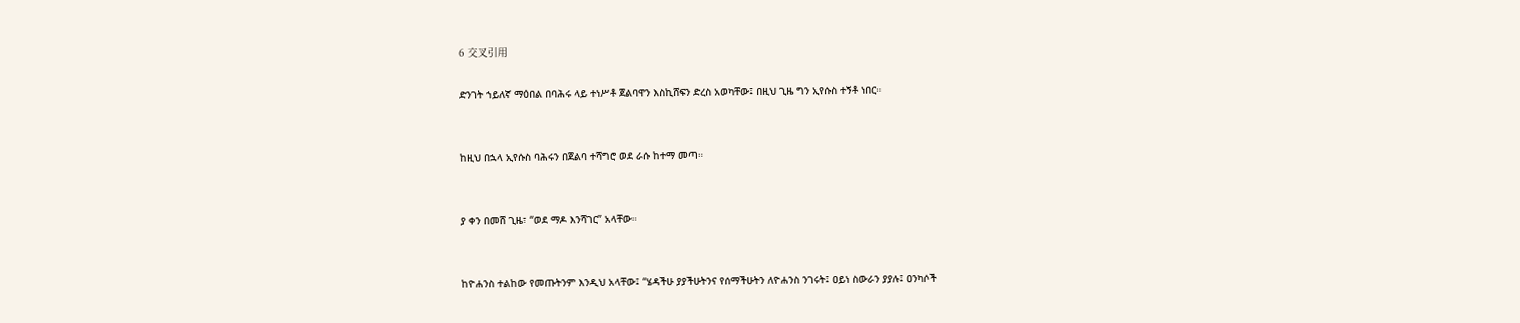6 交叉引用

ድንገት ኀይለኛ ማዕበል በባሕሩ ላይ ተነሥቶ ጀልባዋን እስኪሸፍን ድረስ አወካቸው፤ በዚህ ጊዜ ግን ኢየሱስ ተኝቶ ነበር።


ከዚህ በኋላ ኢየሱስ ባሕሩን በጀልባ ተሻግሮ ወደ ራሱ ከተማ መጣ።


ያ ቀን በመሸ ጊዜ፣ “ወደ ማዶ እንሻገር” አላቸው።


ከዮሐንስ ተልከው የመጡትንም እንዲህ አላቸው፤ “ሄዳችሁ ያያችሁትንና የሰማችሁትን ለዮሐንስ ንገሩት፤ ዐይነ ስውራን ያያሉ፤ ዐንካሶች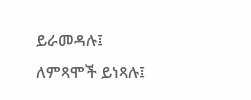ይራመዳሉ፤ ለምጻሞች ይነጻሉ፤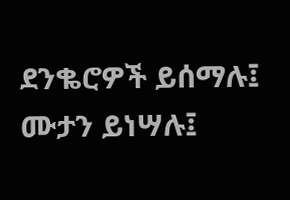ደንቈሮዎች ይሰማሉ፤ ሙታን ይነሣሉ፤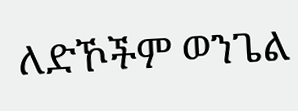ለድኾችም ወንጌል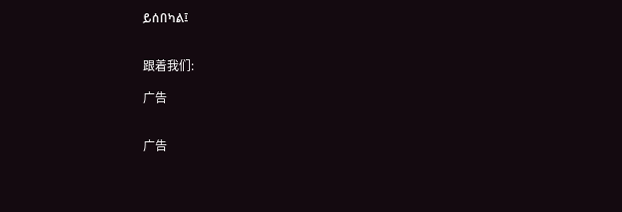ይሰበካል፤


跟着我们:

广告


广告